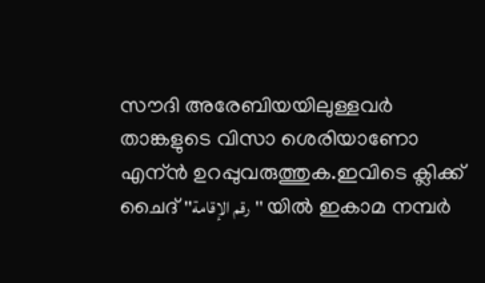സൗദി അരേബിയയിലുള്ളവര്‍ താങ്കളുടെ വിസാ ശെരിയാണോ എന്ന്‍ ഉറപ്പുവരുത്തുക.ഇവിടെ ക്ലിക്ക് ചൈദ് ''رقم الإقامة'' യില്‍ ഇകാമ നമ്പര്‍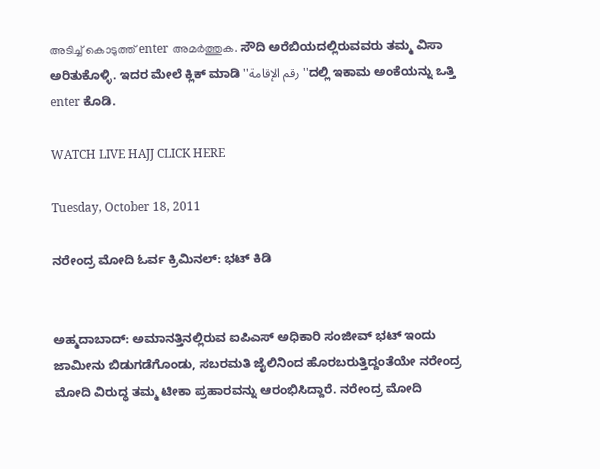അടിച്ച് കൊടുത്ത് enter അമര്‍ത്തുക. ಸೌದಿ ಅರೆಬಿಯದಲ್ಲಿರುವವರು ತಮ್ಮ ವಿಸಾ ಅರಿತುಕೊಳ್ಳಿ. ಇದರ ಮೇಲೆ ಕ್ಲಿಕ್ ಮಾಡಿ ''رقم الإقامة''ದಲ್ಲಿ ಇಕಾಮ ಅಂಕೆಯನ್ನು ಒತ್ತಿ enter ಕೊಡಿ.

WATCH LIVE HAJJ CLICK HERE

Tuesday, October 18, 2011

ನರೇಂದ್ರ ಮೋದಿ ಓರ್ವ ಕ್ರಿಮಿನಲ್: ಭಟ್ ಕಿಡಿ


ಅಹ್ಮದಾಬಾದ್: ಅಮಾನತ್ತಿನಲ್ಲಿರುವ ಐಪಿಎಸ್ ಅಧಿಕಾರಿ ಸಂಜೀವ್ ಭಟ್ ಇಂದು ಜಾಮೀನು ಬಿಡುಗಡೆಗೊಂಡು, ಸಬರಮತಿ ಜೈಲಿನಿಂದ ಹೊರಬರುತ್ತಿದ್ದಂತೆಯೇ ನರೇಂದ್ರ ಮೋದಿ ವಿರುದ್ಧ ತಮ್ಮ ಟೀಕಾ ಪ್ರಹಾರವನ್ನು ಆರಂಭಿಸಿದ್ದಾರೆ. ನರೇಂದ್ರ ಮೋದಿ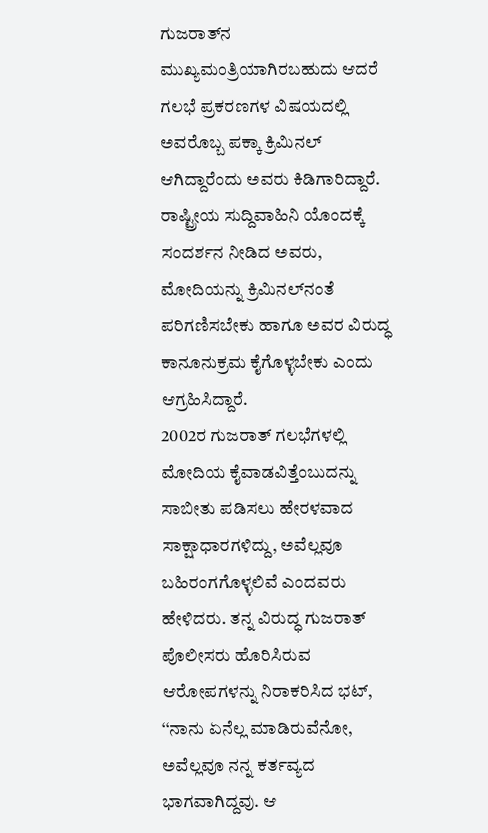ಗುಜರಾತ್‌ನ ಮುಖ್ಯಮಂತ್ರಿಯಾಗಿರಬಹುದು ಆದರೆ ಗಲಭೆ ಪ್ರಕರಣಗಳ ವಿಷಯದಲ್ಲಿ ಅವರೊಬ್ಬ ಪಕ್ಕಾ ಕ್ರಿಮಿನಲ್ ಆಗಿದ್ದಾರೆಂದು ಅವರು ಕಿಡಿಗಾರಿದ್ದಾರೆ. ರಾಷ್ಟ್ರೀಯ ಸುದ್ದಿವಾಹಿನಿ ಯೊಂದಕ್ಕೆ ಸಂದರ್ಶನ ನೀಡಿದ ಅವರು, ಮೋದಿಯನ್ನು ಕ್ರಿಮಿನಲ್‌ನಂತೆ ಪರಿಗಣಿಸಬೇಕು ಹಾಗೂ ಅವರ ವಿರುದ್ಧ ಕಾನೂನುಕ್ರಮ ಕೈಗೊಳ್ಳಬೇಕು ಎಂದು ಆಗ್ರಹಿಸಿದ್ದಾರೆ.
2002ರ ಗುಜರಾತ್ ಗಲಭೆಗಳಲ್ಲಿ ಮೋದಿಯ ಕೈವಾಡವಿತ್ತೆಂಬುದನ್ನು ಸಾಬೀತು ಪಡಿಸಲು ಹೇರಳವಾದ ಸಾಕ್ಷಾಧಾರಗಳಿದ್ದು, ಅವೆಲ್ಲವೂ ಬಹಿರಂಗಗೊಳ್ಳಲಿವೆ ಎಂದವರು ಹೇಳಿದರು. ತನ್ನ ವಿರುದ್ಧ ಗುಜರಾತ್ ಪೊಲೀಸರು ಹೊರಿಸಿರುವ ಆರೋಪಗಳನ್ನು ನಿರಾಕರಿಸಿದ ಭಟ್, ‘‘ನಾನು ಏನೆಲ್ಲ ಮಾಡಿರುವೆನೋ, ಅವೆಲ್ಲವೂ ನನ್ನ ಕರ್ತವ್ಯದ ಭಾಗವಾಗಿದ್ದವು. ಆ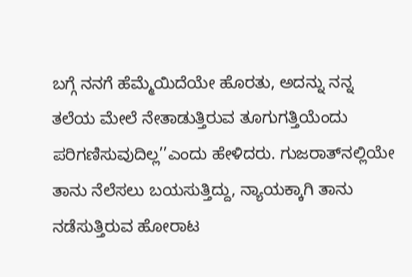ಬಗ್ಗೆ ನನಗೆ ಹೆಮ್ಮೆಯಿದೆಯೇ ಹೊರತು, ಅದನ್ನು ನನ್ನ ತಲೆಯ ಮೇಲೆ ನೇತಾಡುತ್ತಿರುವ ತೂಗುಗತ್ತಿಯೆಂದು ಪರಿಗಣಿಸುವುದಿಲ್ಲ’’ಎಂದು ಹೇಳಿದರು. ಗುಜರಾತ್‌ನಲ್ಲಿಯೇ ತಾನು ನೆಲೆಸಲು ಬಯಸುತ್ತಿದ್ದು, ನ್ಯಾಯಕ್ಕಾಗಿ ತಾನು ನಡೆಸುತ್ತಿರುವ ಹೋರಾಟ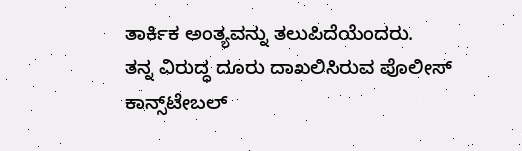ತಾರ್ಕಿಕ ಅಂತ್ಯವನ್ನು ತಲುಪಿದೆಯೆಂದರು.
ತನ್ನ ವಿರುದ್ಧ ದೂರು ದಾಖಲಿಸಿರುವ ಪೊಲೀಸ್ ಕಾನ್ಸ್‌ಟೇಬಲ್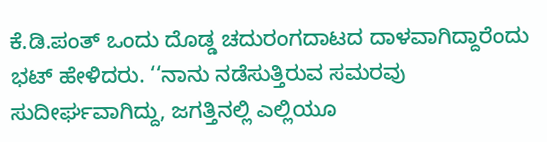ಕೆ.ಡಿ.ಪಂತ್ ಒಂದು ದೊಡ್ಡ ಚದುರಂಗದಾಟದ ದಾಳವಾಗಿದ್ದಾರೆಂದು ಭಟ್ ಹೇಳಿದರು. ‘‘ನಾನು ನಡೆಸುತ್ತಿರುವ ಸಮರವು ಸುದೀರ್ಘವಾಗಿದ್ದು, ಜಗತ್ತಿನಲ್ಲಿ ಎಲ್ಲಿಯೂ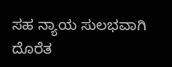ಸಹ ನ್ಯಾಯ ಸುಲಭವಾಗಿ ದೊರೆತ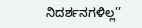ನಿದರ್ಶನಗಳಿಲ್ಲ’’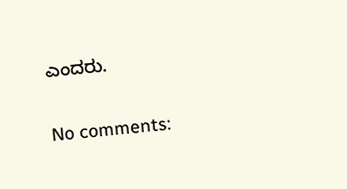ಎಂದರು.

No comments: